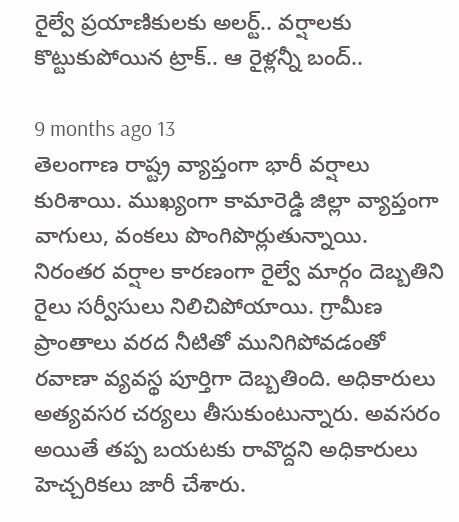రైల్వే ప్రయాణికులకు అలర్ట్.. వర్షాలకు కొట్టుకుపోయిన ట్రాక్.. ఆ రైళ్లన్నీ బంద్..

9 months ago 13
తెలంగాణ రాష్ట్ర వ్యాప్తంగా భారీ వర్షాలు కురిశాయి. ముఖ్యంగా కామారెడ్డి జిల్లా వ్యాప్తంగా వాగులు, వంకలు పొంగిపొర్లుతున్నాయి. నిరంతర వర్షాల కారణంగా రైల్వే మార్గం దెబ్బతిని రైలు సర్వీసులు నిలిచిపోయాయి. గ్రామీణ ప్రాంతాలు వరద నీటితో మునిగిపోవడంతో రవాణా వ్యవస్థ పూర్తిగా దెబ్బతింది. అధికారులు అత్యవసర చర్యలు తీసుకుంటున్నారు. అవసరం అయితే తప్ప బయటకు రావొద్దని అధికారులు హెచ్చరికలు జారీ చేశారు.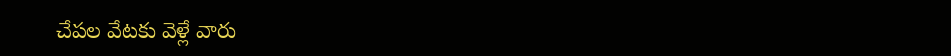చేపల వేటకు వెళ్లే వారు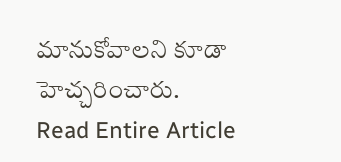మానుకోవాలని కూడా హెచ్చరించారు.
Read Entire Article